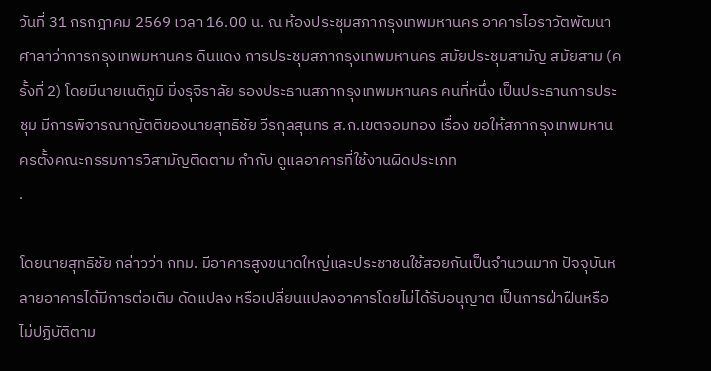วันที่ 31 กรกฎาคม 2569 เวลา 16.00 น. ณ ห้องประชุมสภากรุงเทพมหานคร อาคารไอราวัตพัฒนา ศาลาว่าการกรุงเทพมหานคร ดินแดง การประชุมสภากรุงเทพมหานคร สมัยประชุมสามัญ สมัยสาม (ครั้งที่ 2) โดยมีนายเนติภูมิ มิ่งรุจิราลัย รองประธานสภากรุงเทพมหานคร คนที่หนึ่ง เป็นประธานการประชุม มีการพิจารณาญัตติของนายสุทธิชัย วีรกุลสุนทร ส.ก.เขตจอมทอง เรื่อง ขอให้สภากรุงเทพมหานครตั้งคณะกรรมการวิสามัญติดตาม กำกับ ดูแลอาคารที่ใช้งานผิดประเภท
.

โดยนายสุทธิชัย กล่าวว่า กทม. มีอาคารสูงขนาดใหญ่และประชาชนใช้สอยกันเป็นจำนวนมาก ปัจจุบันหลายอาคารได้มีการต่อเติม ดัดแปลง หรือเปลี่ยนแปลงอาคารโดยไม่ได้รับอนุญาต เป็นการฝ่าฝืนหรือไม่ปฏิบัติตาม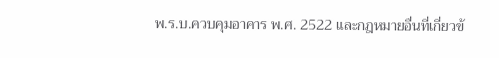พ.ร.บ.ควบคุมอาคาร พ.ศ. 2522 และกฎหมายอื่นที่เกี่ยวข้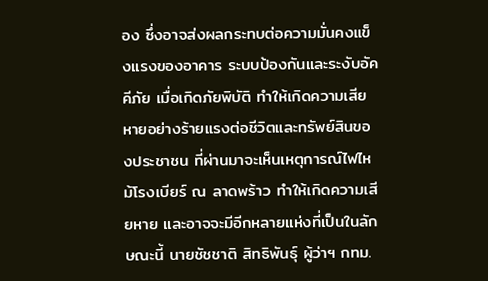อง ซึ่งอาจส่งผลกระทบต่อความมั่นคงแข็งแรงของอาคาร ระบบป้องกันและระงับอัคคีภัย เมื่อเกิดภัยพิบัติ ทำให้เกิดความเสียหายอย่างร้ายแรงต่อชีวิตและทรัพย์สินของประชาชน ที่ผ่านมาจะเห็นเหตุการณ์ไฟไหม้โรงเบียร์ ณ ลาดพร้าว ทำให้เกิดความเสียหาย และอาจจะมีอีกหลายแห่งที่เป็นในลักษณะนี้ นายชัชชาติ สิทธิพันธุ์ ผู้ว่าฯ กทม.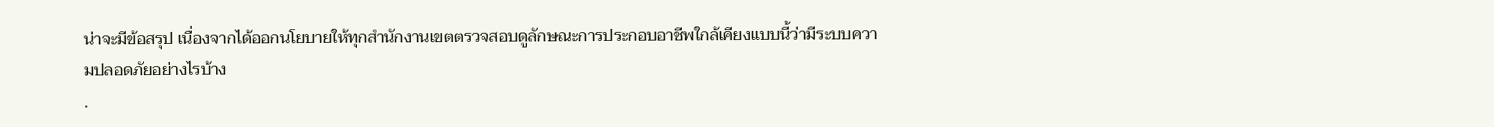น่าจะมีข้อสรุป เนื่องจากได้ออกนโยบายให้ทุกสำนักงานเขตตรวจสอบดูลักษณะการประกอบอาชีพใกล้เคียงแบบนี้ว่ามีระบบความปลอดภัยอย่างไรบ้าง
.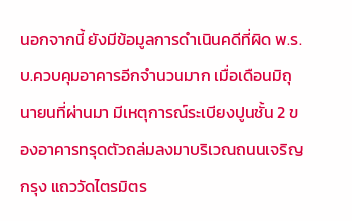นอกจากนี้ ยังมีข้อมูลการดำเนินคดีที่ผิด พ.ร.บ.ควบคุมอาคารอีกจำนวนมาก เมื่อเดือนมิถุนายนที่ผ่านมา มีเหตุการณ์ระเบียงปูนชั้น 2 ของอาคารทรุดตัวถล่มลงมาบริเวณถนนเจริญกรุง แถววัดไตรมิตร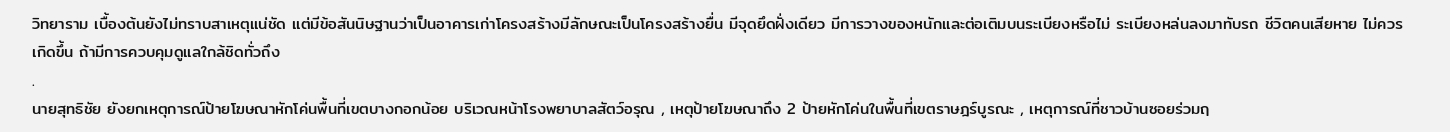วิทยาราม เบื้องต้นยังไม่ทราบสาเหตุแน่ชัด แต่มีข้อสันนิษฐานว่าเป็นอาคารเก่าโครงสร้างมีลักษณะเป็นโครงสร้างยื่น มีจุดยึดฝั่งเดียว มีการวางของหนักและต่อเติมบนระเบียงหรือไม่ ระเบียงหล่นลงมาทับรถ ชีวิตคนเสียหาย ไม่ควรเกิดขึ้น ถ้ามีการควบคุมดูแลใกล้ชิดทั่วถึง
.
นายสุทธิชัย ยังยกเหตุการณ์ป้ายโฆษณาหักโค่นพื้นที่เขตบางกอกน้อย บริเวณหน้าโรงพยาบาลสัตว์อรุณ , เหตุป้ายโฆษณาถึง 2 ป้ายหักโค่นในพื้นที่เขตราษฎร์บูรณะ , เหตุการณ์ที่ชาวบ้านซอยร่วมฤ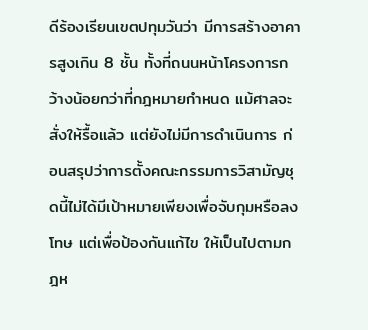ดีร้องเรียนเขตปทุมวันว่า มีการสร้างอาคารสูงเกิน 8 ชั้น ทั้งที่ถนนหน้าโครงการกว้างน้อยกว่าที่กฎหมายกำหนด แม้ศาลจะสั่งให้รื้อแล้ว แต่ยังไม่มีการดำเนินการ ก่อนสรุปว่าการตั้งคณะกรรมการวิสามัญชุดนี้ไม่ได้มีเป้าหมายเพียงเพื่อจับกุมหรือลงโทษ แต่เพื่อป้องกันแก้ไข ให้เป็นไปตามกฎห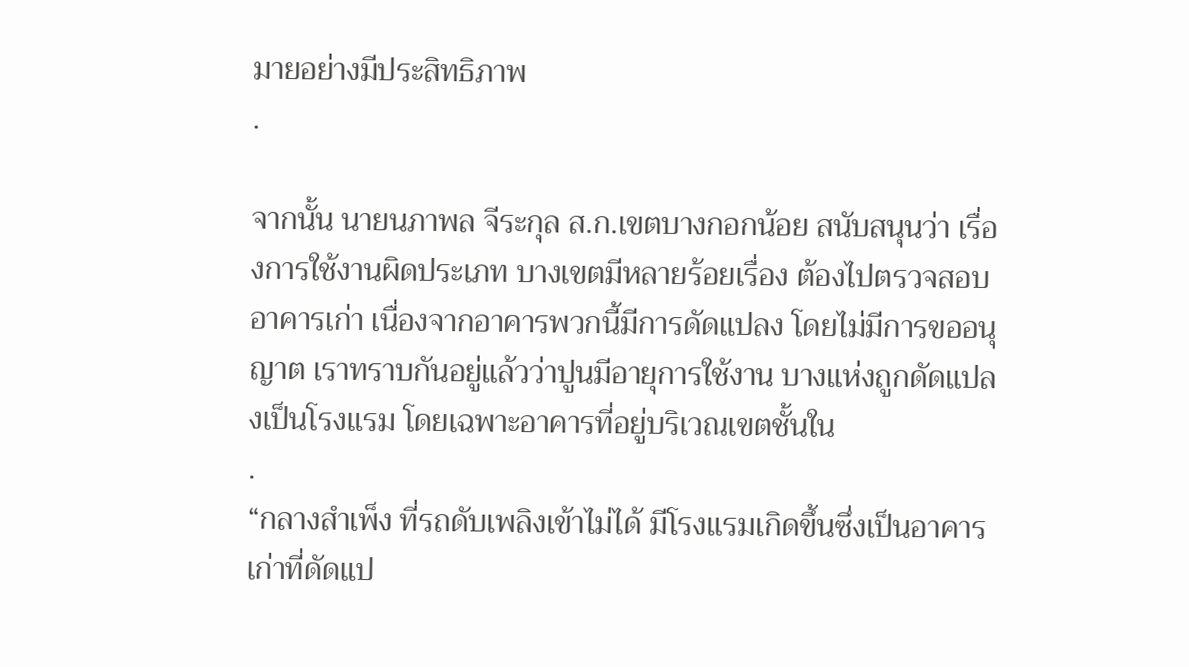มายอย่างมีประสิทธิภาพ
.

จากนั้น นายนภาพล จีระกุล ส.ก.เขตบางกอกน้อย สนับสนุนว่า เรื่องการใช้งานผิดประเภท บางเขตมีหลายร้อยเรื่อง ต้องไปตรวจสอบอาคารเก่า เนื่องจากอาคารพวกนี้มีการดัดแปลง โดยไม่มีการขออนุญาต เราทราบกันอยู่แล้วว่าปูนมีอายุการใช้งาน บางแห่งถูกดัดแปลงเป็นโรงแรม โดยเฉพาะอาคารที่อยู่บริเวณเขตชั้นใน
.
“กลางสำเพ็ง ที่รถดับเพลิงเข้าไม่ได้ มีโรงแรมเกิดขึ้นซึ่งเป็นอาคารเก่าที่ดัดแป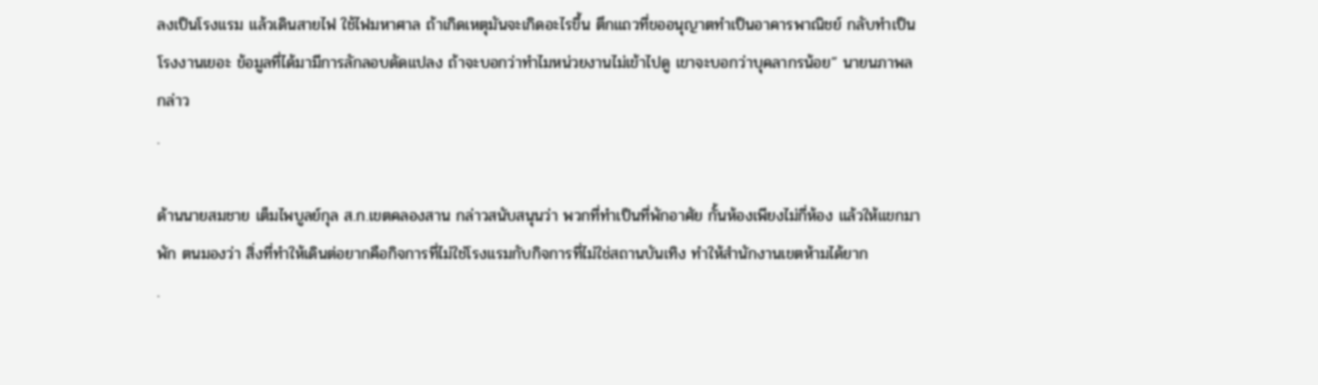ลงเป็นโรงแรม แล้วเดินสายไฟ ใช้ไฟมหาศาล ถ้าเกิดเหตุมันจะเกิดอะไรขึ้น ตึกแถวที่ขออนุญาตทำเป็นอาคารพาณิชย์ กลับทำเป็นโรงงานเยอะ ข้อมูลที่ได้มามีการลักลอบดัดแปลง ถ้าจะบอกว่าทำไมหน่วยงานไม่เข้าไปดู เขาจะบอกว่าบุคลากรน้อย” นายนภาพล กล่าว
.

ด้านนายสมชาย เต็มไพบูลย์กุล ส.ก.เขตคลองสาน กล่าวสนับสนุนว่า พวกที่ทำเป็นที่พักอาศัย กั้นห้องเพียงไม่กี่ห้อง แล้วให้แขกมาพัก ตนมองว่า สิ่งที่ทำให้เดินต่อยากคือกิจการที่ไม่ใช่โรงแรมกับกิจการที่ไม่ใช่สถานบันเทิง ทำให้สำนักงานเขตห้ามได้ยาก
.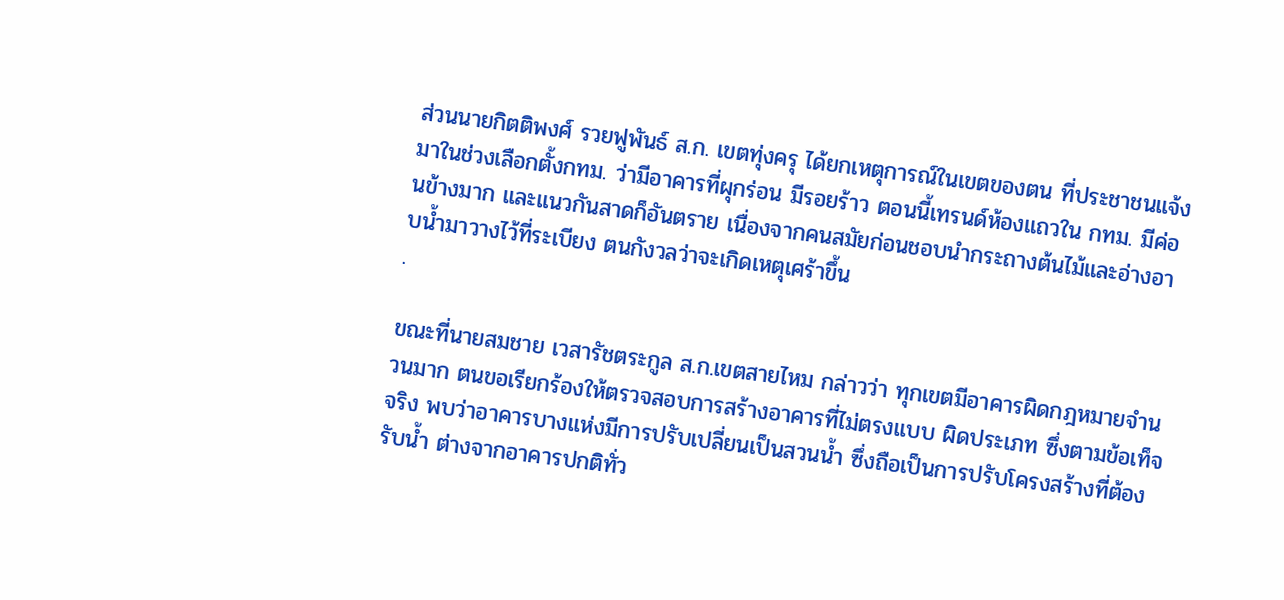ส่วนนายกิตติพงศ์ รวยฟูพันธ์ ส.ก. เขตทุ่งครุ ได้ยกเหตุการณ์ในเขตของตน ที่ประชาชนแจ้งมาในช่วงเลือกตั้งกทม. ว่ามีอาคารที่ผุกร่อน มีรอยร้าว ตอนนี้เทรนด์ห้องแถวใน กทม. มีค่อนข้างมาก และแนวกันสาดก็อันตราย เนื่องจากคนสมัยก่อนชอบนำกระถางต้นไม้และอ่างอาบน้ำมาวางไว้ที่ระเบียง ตนกังวลว่าจะเกิดเหตุเศร้าขึ้น
.

ขณะที่นายสมชาย เวสารัชตระกูล ส.ก.เขตสายไหม กล่าวว่า ทุกเขตมีอาคารผิดกฎหมายจำนวนมาก ตนขอเรียกร้องให้ตรวจสอบการสร้างอาคารที่ไม่ตรงแบบ ผิดประเภท ซึ่งตามข้อเท็จจริง พบว่าอาคารบางแห่งมีการปรับเปลี่ยนเป็นสวนน้ำ ซึ่งถือเป็นการปรับโครงสร้างที่ต้องรับน้ำ ต่างจากอาคารปกติทั่ว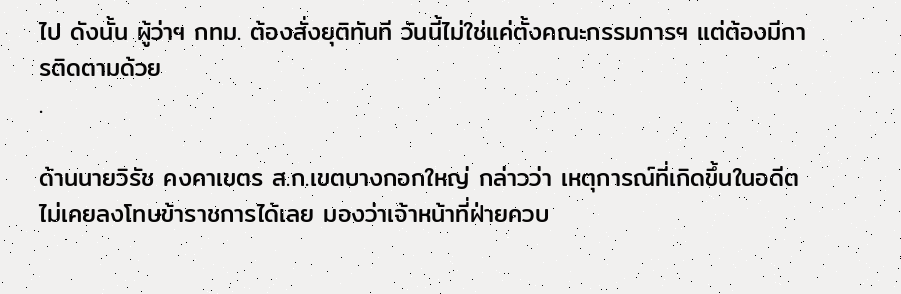ไป ดังนั้น ผู้ว่าฯ กทม. ต้องสั่งยุติทันที วันนี้ไม่ใช่แค่ตั้งคณะกรรมการฯ แต่ต้องมีการติดตามด้วย
.

ด้านนายวิรัช คงคาเขตร ส.ก.เขตบางกอกใหญ่ กล่าวว่า เหตุการณ์ที่เกิดขึ้นในอดีต ไม่เคยลงโทษข้าราชการได้เลย มองว่าเจ้าหน้าที่ฝ่ายควบ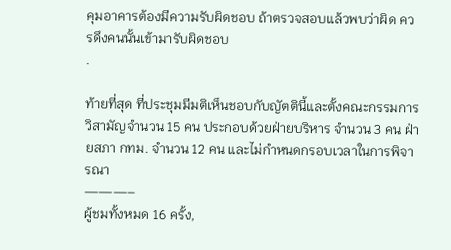คุมอาคารต้องมีความรับผิดชอบ ถ้าตรวจสอบแล้วพบว่าผิด ควรดึงคนนั้นเข้ามารับผิดชอบ
.

ท้ายที่สุด ที่ประชุมมีมติเห็นชอบกับญัตตินี้และตั้งคณะกรรมการวิสามัญจำนวน 15 คน ประกอบด้วยฝ่ายบริหาร จำนวน 3 คน ฝ่ายสภา กทม. จำนวน 12 คน และไม่กำหนดกรอบเวลาในการพิจารณา
———–
ผู้ชมทั้งหมด 16 ครั้ง,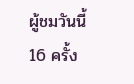ผู้ชมวันนี้ 16 ครั้ง